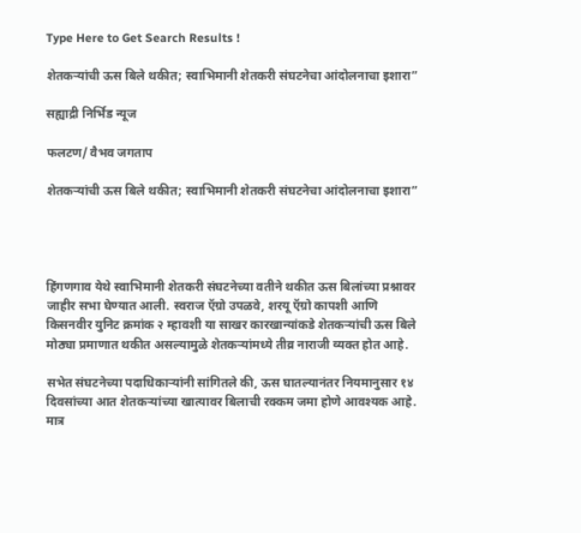Type Here to Get Search Results !

शेतकऱ्यांची ऊस बिले थकीत; स्वाभिमानी शेतकरी संघटनेचा आंदोलनाचा इशारा”

सह्याद्री निर्भिड न्यूज

फलटण/ वैभव जगताप

शेतकऱ्यांची ऊस बिले थकीत; स्वाभिमानी शेतकरी संघटनेचा आंदोलनाचा इशारा”




हिंगणगाव येथे स्वाभिमानी शेतकरी संघटनेच्या वतीने थकीत ऊस बिलांच्या प्रश्नावर जाहीर सभा घेण्यात आली. स्वराज ऍग्रो उपळवे, शरयू ऍग्रो कापशी आणि किसनवीर युनिट क्रमांक २ म्हावशी या साखर कारखान्यांकडे शेतकऱ्यांची ऊस बिले मोठ्या प्रमाणात थकीत असल्यामुळे शेतकऱ्यांमध्ये तीव्र नाराजी व्यक्त होत आहे.

सभेत संघटनेच्या पदाधिकाऱ्यांनी सांगितले की, ऊस घातल्यानंतर नियमानुसार १४ दिवसांच्या आत शेतकऱ्यांच्या खात्यावर बिलाची रक्कम जमा होणे आवश्यक आहे. मात्र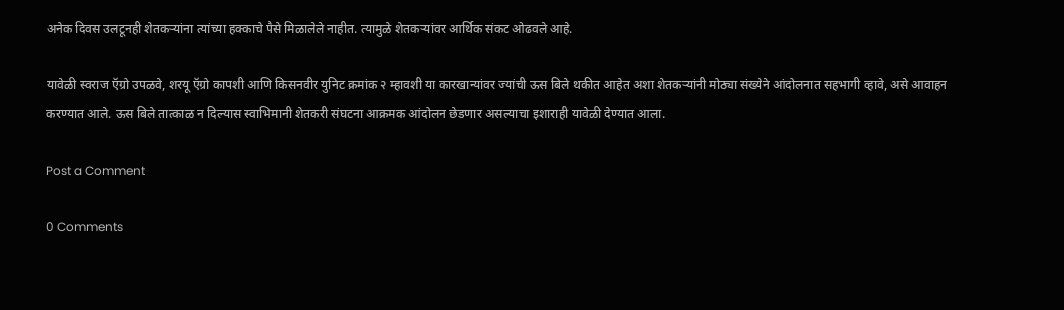अनेक दिवस उलटूनही शेतकऱ्यांना त्यांच्या हक्काचे पैसे मिळालेले नाहीत. त्यामुळे शेतकऱ्यांवर आर्थिक संकट ओढवले आहे.

यावेळी स्वराज ऍग्रो उपळवे, शरयू ऍग्रो कापशी आणि किसनवीर युनिट क्रमांक २ म्हावशी या कारखान्यांवर ज्यांची ऊस बिले थकीत आहेत अशा शेतकऱ्यांनी मोठ्या संख्येने आंदोलनात सहभागी व्हावे, असे आवाहन करण्यात आले. ऊस बिले तात्काळ न दिल्यास स्वाभिमानी शेतकरी संघटना आक्रमक आंदोलन छेडणार असल्याचा इशाराही यावेळी देण्यात आला.

Post a Comment

0 Comments